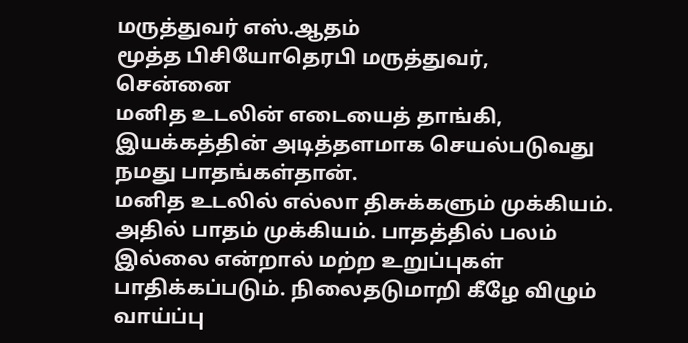மருத்துவர் எஸ்.ஆதம்
மூத்த பிசியோதெரபி மருத்துவர்,
சென்னை
மனித உடலின் எடையைத் தாங்கி, இயக்கத்தின் அடித்தளமாக செயல்படுவது நமது பாதங்கள்தான்.
மனித உடலில் எல்லா திசுக்களும் முக்கியம். அதில் பாதம் முக்கியம். பாதத்தில் பலம் இல்லை என்றால் மற்ற உறுப்புகள் பாதிக்கப்படும். நிலைதடுமாறி கீழே விழும் வாய்ப்பு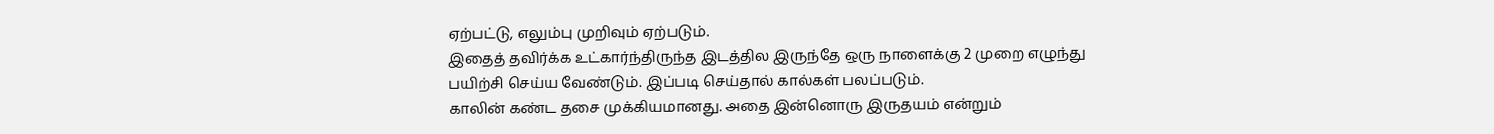ஏற்பட்டு, எலும்பு முறிவும் ஏற்படும்.
இதைத் தவிர்க்க உட்கார்ந்திருந்த இடத்தில இருந்தே ஒரு நாளைக்கு 2 முறை எழுந்து பயிற்சி செய்ய வேண்டும். இப்படி செய்தால் கால்கள் பலப்படும்.
காலின் கண்ட தசை முக்கியமானது. அதை இன்னொரு இருதயம் என்றும்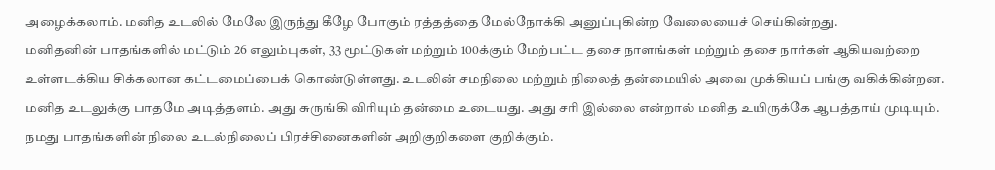அழைக்கலாம். மனித உடலில் மேலே இருந்து கீழே போகும் ரத்தத்தை மேல்நோக்கி அனுப்புகின்ற வேலையைச் செய்கின்றது.
மனிதனின் பாதங்களில் மட்டும் 26 எலும்புகள், 33 மூட்டுகள் மற்றும் 100க்கும் மேற்பட்ட தசை நாளங்கள் மற்றும் தசை நார்கள் ஆகியவற்றை உள்ளடக்கிய சிக்கலான கட்டமைப்பைக் கொண்டுள்ளது. உடலின் சமநிலை மற்றும் நிலைத் தன்மையில் அவை முக்கியப் பங்கு வகிக்கின்றன.
மனித உடலுக்கு பாதமே அடித்தளம். அது சுருங்கி விரியும் தன்மை உடையது. அது சரி இல்லை என்றால் மனித உயிருக்கே ஆபத்தாய் முடியும்.
நமது பாதங்களின் நிலை உடல்நிலைப் பிரச்சினைகளின் அறிகுறிகளை குறிக்கும்.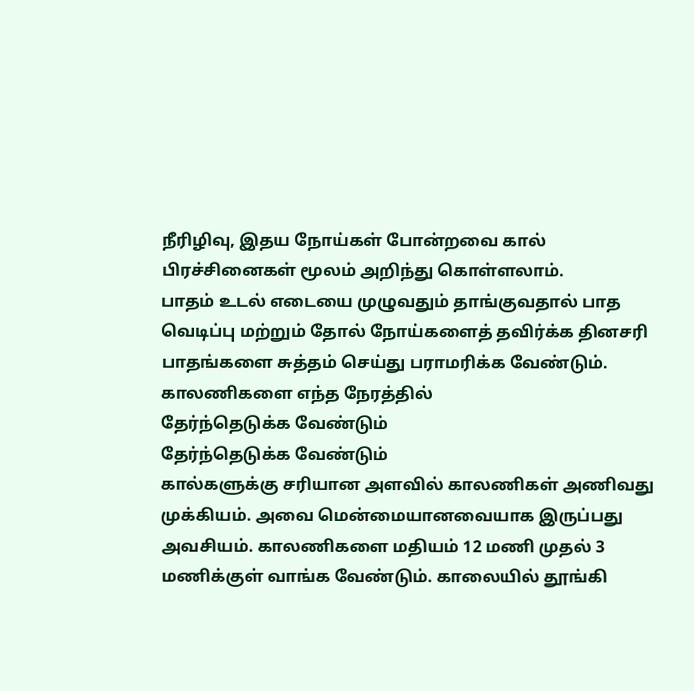நீரிழிவு, இதய நோய்கள் போன்றவை கால் பிரச்சினைகள் மூலம் அறிந்து கொள்ளலாம்.
பாதம் உடல் எடையை முழுவதும் தாங்குவதால் பாத வெடிப்பு மற்றும் தோல் நோய்களைத் தவிர்க்க தினசரி பாதங்களை சுத்தம் செய்து பராமரிக்க வேண்டும்.
காலணிகளை எந்த நேரத்தில்
தேர்ந்தெடுக்க வேண்டும்
தேர்ந்தெடுக்க வேண்டும்
கால்களுக்கு சரியான அளவில் காலணிகள் அணிவது முக்கியம். அவை மென்மையானவையாக இருப்பது அவசியம். காலணிகளை மதியம் 12 மணி முதல் 3 மணிக்குள் வாங்க வேண்டும். காலையில் தூங்கி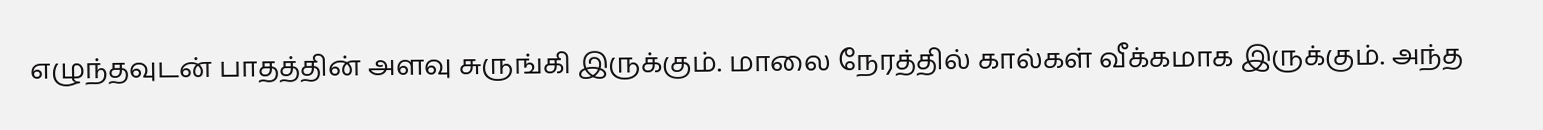எழுந்தவுடன் பாதத்தின் அளவு சுருங்கி இருக்கும். மாலை நேரத்தில் கால்கள் வீக்கமாக இருக்கும். அந்த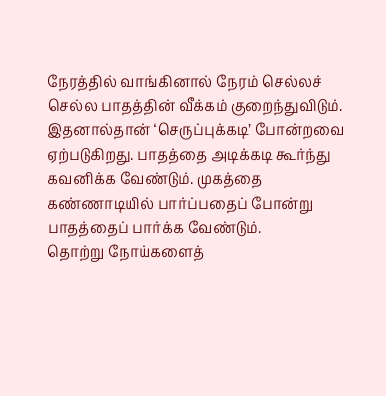நேரத்தில் வாங்கினால் நேரம் செல்லச் செல்ல பாதத்தின் வீக்கம் குறைந்துவிடும்.
இதனால்தான் ‘செருப்புக்கடி’ போன்றவை ஏற்படுகிறது. பாதத்தை அடிக்கடி கூர்ந்து கவனிக்க வேண்டும். முகத்தை கண்ணாடியில் பார்ப்பதைப் போன்று பாதத்தைப் பார்க்க வேண்டும்.
தொற்று நோய்களைத்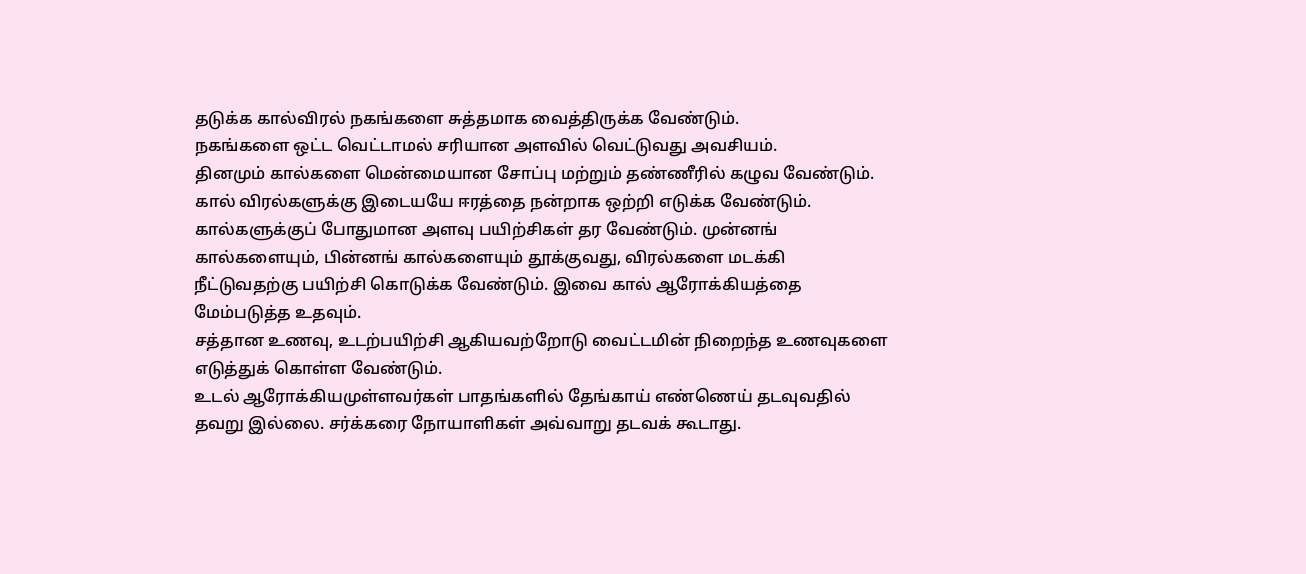தடுக்க கால்விரல் நகங்களை சுத்தமாக வைத்திருக்க வேண்டும்.
நகங்களை ஒட்ட வெட்டாமல் சரியான அளவில் வெட்டுவது அவசியம்.
தினமும் கால்களை மென்மையான சோப்பு மற்றும் தண்ணீரில் கழுவ வேண்டும். கால் விரல்களுக்கு இடையயே ஈரத்தை நன்றாக ஒற்றி எடுக்க வேண்டும்.
கால்களுக்குப் போதுமான அளவு பயிற்சிகள் தர வேண்டும். முன்னங் கால்களையும், பின்னங் கால்களையும் தூக்குவது, விரல்களை மடக்கி நீட்டுவதற்கு பயிற்சி கொடுக்க வேண்டும். இவை கால் ஆரோக்கியத்தை மேம்படுத்த உதவும்.
சத்தான உணவு, உடற்பயிற்சி ஆகியவற்றோடு வைட்டமின் நிறைந்த உணவுகளை எடுத்துக் கொள்ள வேண்டும்.
உடல் ஆரோக்கியமுள்ளவர்கள் பாதங்களில் தேங்காய் எண்ணெய் தடவுவதில் தவறு இல்லை. சர்க்கரை நோயாளிகள் அவ்வாறு தடவக் கூடாது.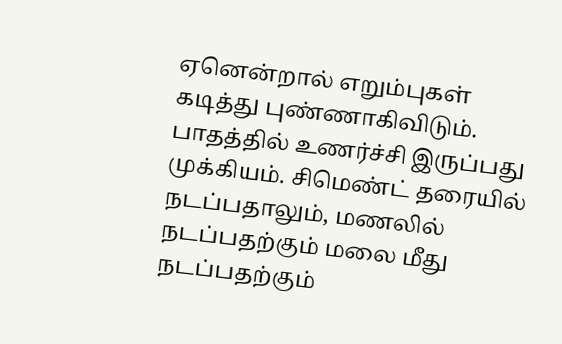ஏனென்றால் எறும்புகள் கடித்து புண்ணாகிவிடும்.
பாதத்தில் உணர்ச்சி இருப்பது முக்கியம். சிமெண்ட் தரையில் நடப்பதாலும், மணலில் நடப்பதற்கும் மலை மீது நடப்பதற்கும்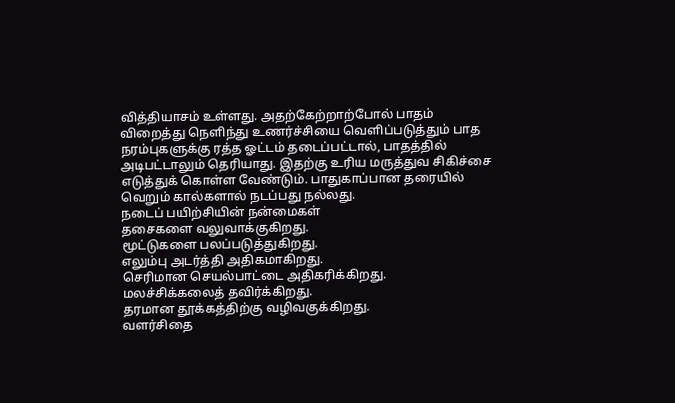வித்தியாசம் உள்ளது. அதற்கேற்றாற்போல் பாதம் விறைத்து நெளிந்து உணர்ச்சியை வெளிப்படுத்தும் பாத நரம்புகளுக்கு ரத்த ஓட்டம் தடைப்பட்டால், பாதத்தில் அடிபட்டாலும் தெரியாது. இதற்கு உரிய மருத்துவ சிகிச்சை எடுத்துக் கொள்ள வேண்டும். பாதுகாப்பான தரையில் வெறும் கால்களால் நடப்பது நல்லது.
நடைப் பயிற்சியின் நன்மைகள்
தசைகளை வலுவாக்குகிறது.
மூட்டுகளை பலப்படுத்துகிறது.
எலும்பு அடர்த்தி அதிகமாகிறது.
செரிமான செயல்பாட்டை அதிகரிக்கிறது.
மலச்சிக்கலைத் தவிர்க்கிறது.
தரமான தூக்கத்திற்கு வழிவகுக்கிறது.
வளர்சிதை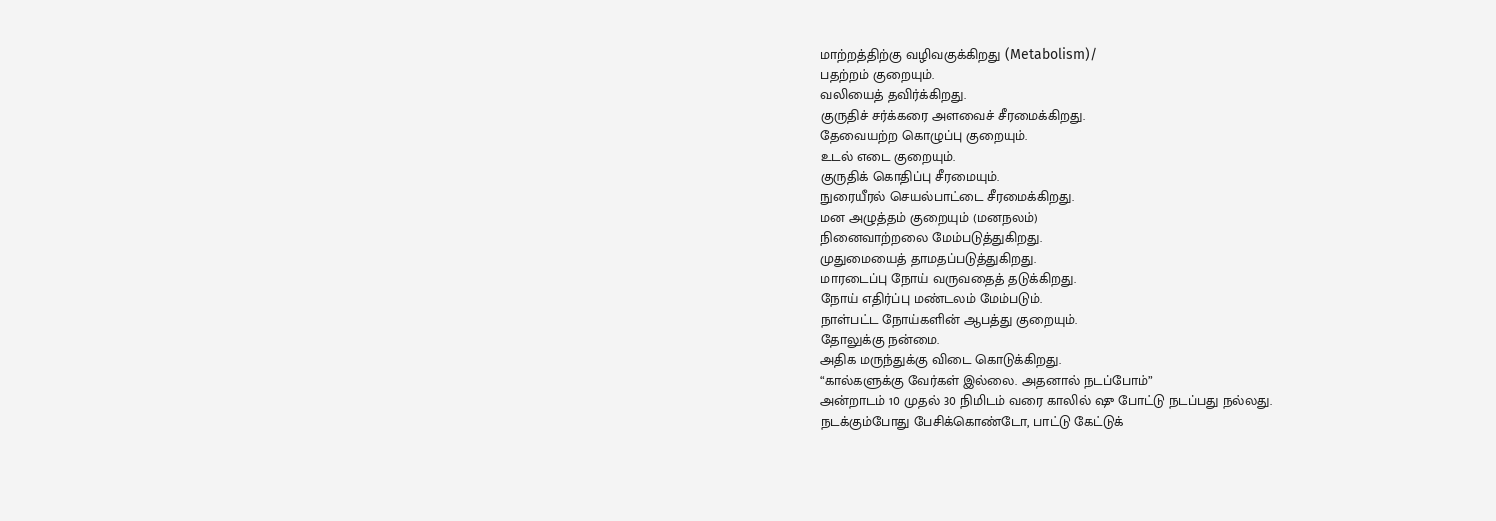மாற்றத்திற்கு வழிவகுக்கிறது (Metabolism)/
பதற்றம் குறையும்.
வலியைத் தவிர்க்கிறது.
குருதிச் சர்க்கரை அளவைச் சீரமைக்கிறது.
தேவையற்ற கொழுப்பு குறையும்.
உடல் எடை குறையும்.
குருதிக் கொதிப்பு சீரமையும்.
நுரையீரல் செயல்பாட்டை சீரமைக்கிறது.
மன அழுத்தம் குறையும் (மனநலம்)
நினைவாற்றலை மேம்படுத்துகிறது.
முதுமையைத் தாமதப்படுத்துகிறது.
மாரடைப்பு நோய் வருவதைத் தடுக்கிறது.
நோய் எதிர்ப்பு மண்டலம் மேம்படும்.
நாள்பட்ட நோய்களின் ஆபத்து குறையும்.
தோலுக்கு நன்மை.
அதிக மருந்துக்கு விடை கொடுக்கிறது.
“கால்களுக்கு வேர்கள் இல்லை. அதனால் நடப்போம்”
அன்றாடம் 10 முதல் 30 நிமிடம் வரை காலில் ஷு போட்டு நடப்பது நல்லது.
நடக்கும்போது பேசிக்கொண்டோ, பாட்டு கேட்டுக்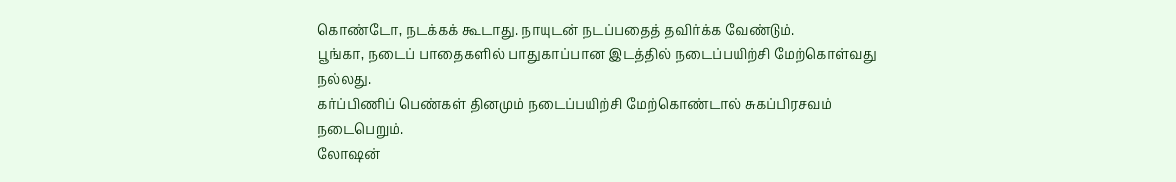கொண்டோ, நடக்கக் கூடாது. நாயுடன் நடப்பதைத் தவிர்க்க வேண்டும்.
பூங்கா, நடைப் பாதைகளில் பாதுகாப்பான இடத்தில் நடைப்பயிற்சி மேற்கொள்வது நல்லது.
கர்ப்பிணிப் பெண்கள் தினமும் நடைப்பயிற்சி மேற்கொண்டால் சுகப்பிரசவம் நடைபெறும்.
லோஷன்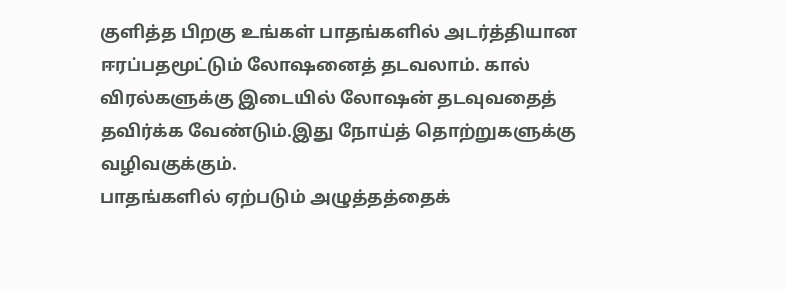குளித்த பிறகு உங்கள் பாதங்களில் அடர்த்தியான ஈரப்பதமூட்டும் லோஷனைத் தடவலாம். கால் விரல்களுக்கு இடையில் லோஷன் தடவுவதைத் தவிர்க்க வேண்டும்.இது நோய்த் தொற்றுகளுக்கு வழிவகுக்கும்.
பாதங்களில் ஏற்படும் அழுத்தத்தைக்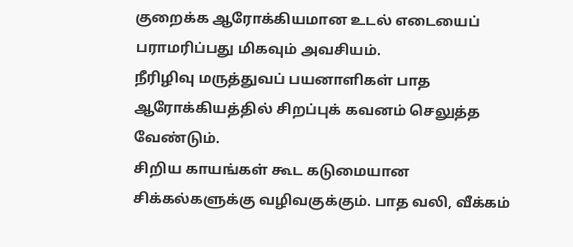குறைக்க ஆரோக்கியமான உடல் எடையைப் பராமரிப்பது மிகவும் அவசியம்.
நீரிழிவு மருத்துவப் பயனாளிகள் பாத ஆரோக்கியத்தில் சிறப்புக் கவனம் செலுத்த வேண்டும்.
சிறிய காயங்கள் கூட கடுமையான சிக்கல்களுக்கு வழிவகுக்கும். பாத வலி, வீக்கம்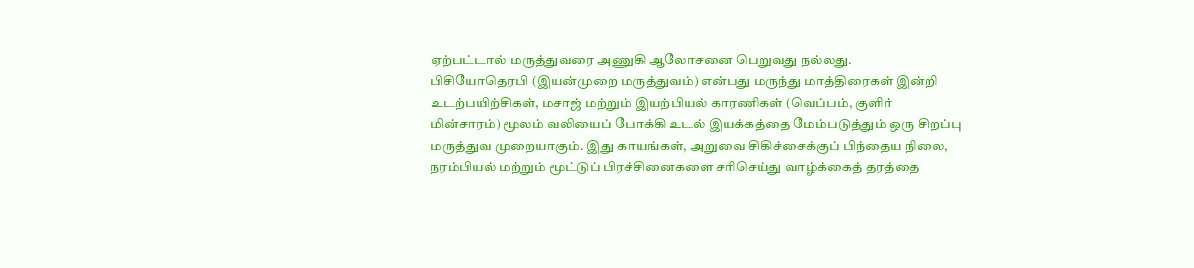ஏற்பட்டால் மருத்துவரை அணுகி ஆலோசனை பெறுவது நல்லது.
பிசியோதெரபி (இயன்முறை மருத்துவம்) என்பது மருந்து மாத்திரைகள் இன்றி உடற்பயிற்சிகள், மசாஜ் மற்றும் இயற்பியல் காரணிகள் (வெப்பம், குளிர் மின்சாரம்) மூலம் வலியைப் போக்கி உடல் இயக்கத்தை மேம்படுத்தும் ஒரு சிறப்பு மருத்துவ முறையாகும். இது காயங்கள், அறுவை சிகிச்சைக்குப் பிந்தைய நிலை, நரம்பியல் மற்றும் மூட்டுப் பிரச்சினைகளை சரிசெய்து வாழ்க்கைத் தரத்தை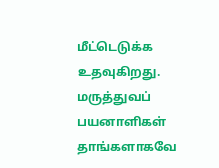மீட்டெடுக்க உதவுகிறது.
மருத்துவப் பயனாளிகள் தாங்களாகவே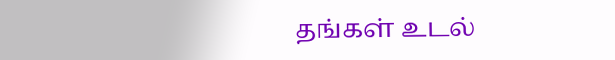தங்கள் உடல்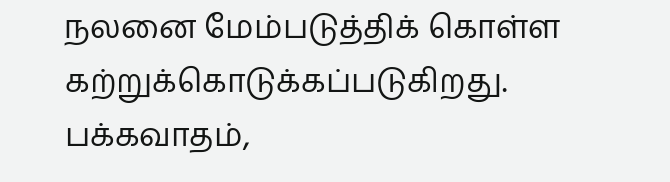நலனை மேம்படுத்திக் கொள்ள கற்றுக்கொடுக்கப்படுகிறது.
பக்கவாதம்,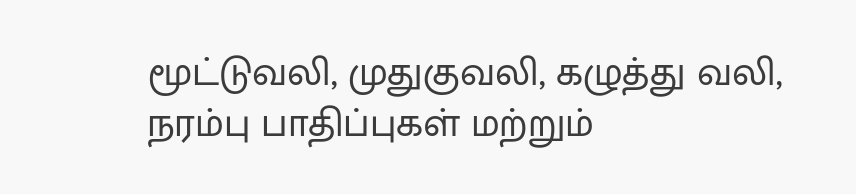மூட்டுவலி, முதுகுவலி, கழுத்து வலி, நரம்பு பாதிப்புகள் மற்றும்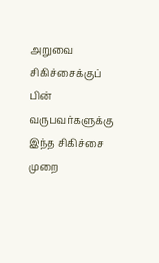அறுவை சிகிச்சைக்குப் பின் வருபவர்களுக்கு இந்த சிகிச்சை முறை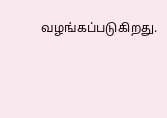வழங்கப்படுகிறது.